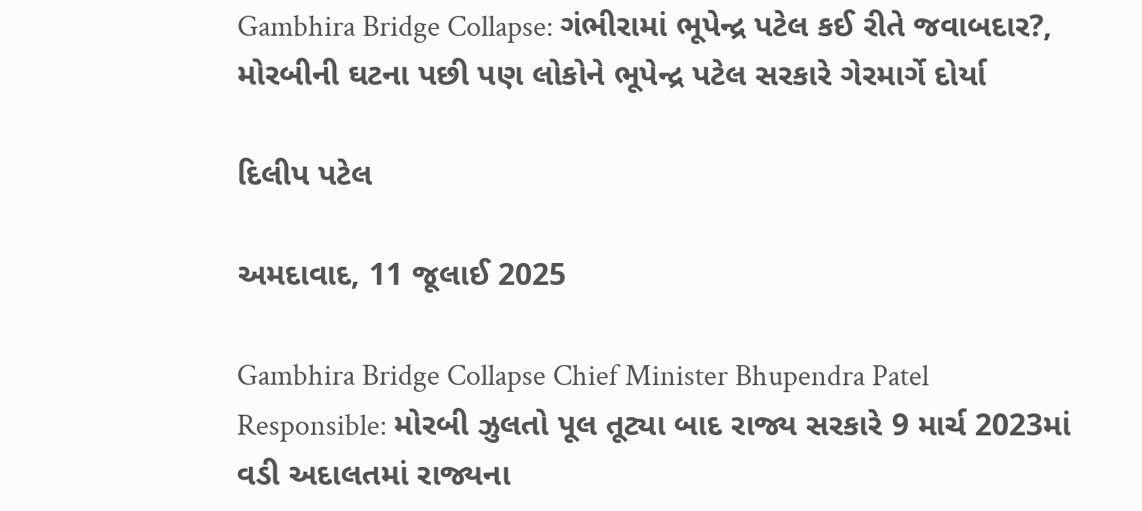Gambhira Bridge Collapse: ગંભીરામાં ભૂપેન્દ્ર પટેલ કઈ રીતે જવાબદાર?, મોરબીની ઘટના પછી પણ લોકોને ભૂપેન્દ્ર પટેલ સરકારે ગેરમાર્ગે દોર્યા

દિલીપ પટેલ

અમદાવાદ, 11 જૂલાઈ 2025

Gambhira Bridge Collapse Chief Minister Bhupendra Patel Responsible: મોરબી ઝુલતો પૂલ તૂટ્યા બાદ રાજ્ય સરકારે 9 માર્ચ 2023માં વડી અદાલતમાં રાજ્યના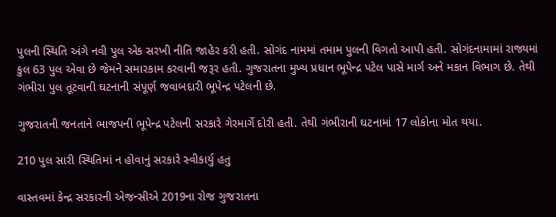પુલની સ્થિતિ અંગે નવી પુલ એક સરખી નીતિ જાહેર કરી હતી. સોગંદ નામમાં તમામ પુલની વિગતો આપી હતી. સોગંદનામામાં રાજ્યમાં કુલ 63 પુલ એવા છે જેમને સમારકામ કરવાની જરૂર હતી. ગુજરાતના મુખ્ય પ્રધાન ભૂપેન્દ્ર પટેલ પાસે માર્ગ અને મકાન વિભાગ છે. તેથી ગંભીરા પુલ તૂટવાની ઘટનાની સંપૂર્ણ જવાબદારી ભૂપેન્દ્ર પટેલની છે.

ગુજરાતની જનતાને ભાજપની ભૂપેન્દ્ર પટેલની સરકારે ગેરમાર્ગે દોરી હતી. તેથી ગંભીરાની ઘટનામાં 17 લોકોના મોત થયા.

210 પુલ સારી સ્થિતિમાં ન હોવાનું સરકારે સ્વીકાર્યુ હતુ

વાસ્તવમાં કેન્દ્ર સરકારની એજન્સીએ 2019ના રોજ ગુજરાતના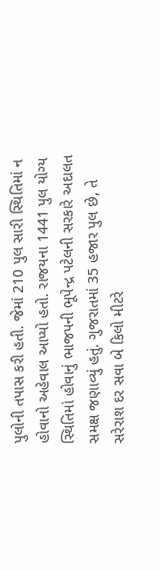પુલોની તપાસ કરી હતી. જેમાં 210 પુલ સારી સ્થિતિમાં ન હોવાનો અહેવાલ આપ્યો હતો. રાજયના 1441 પુલ યોગ્ય સ્થિતિમાં હોવાનું ભાજપની ભૂપેન્દ્ર પટેલની સરકારે અદાલત સમક્ષ જણાવ્યું હતું. ગુજરાતમાં 35 હજાર પુલ છે, તે સરેરાશ દર સવા બે કિલો મીટરે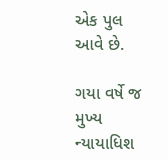એક પુલ આવે છે.

ગયા વર્ષે જ મુખ્ય ન્યાયાધિશ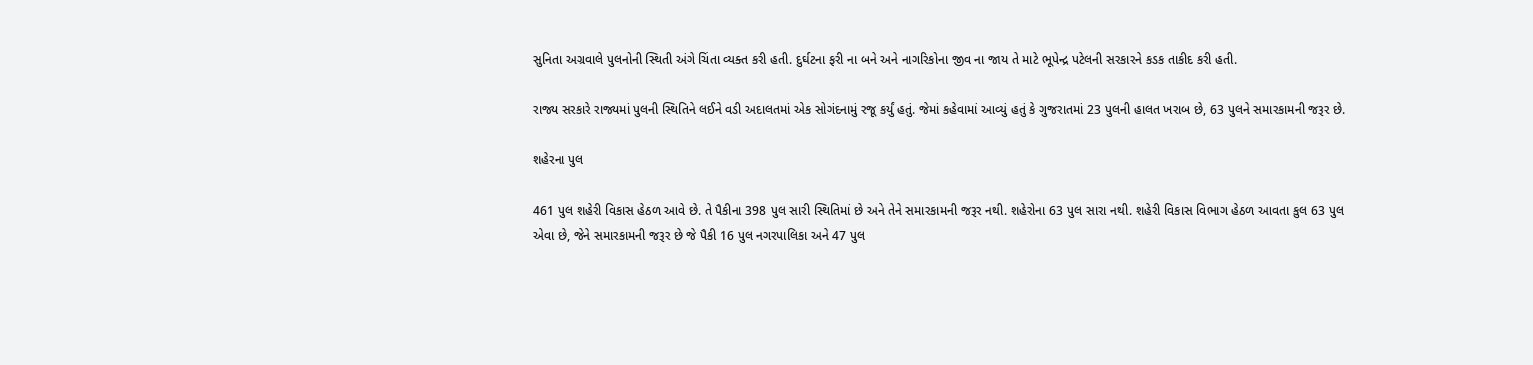સુનિતા અગ્રવાલે પુલનોની સ્થિતી અંગે ચિંતા વ્યક્ત કરી હતી. દુર્ઘટના ફરી ના બને અને નાગરિકોના જીવ ના જાય તે માટે ભૂપેન્દ્ર પટેલની સરકારને કડક તાકીદ કરી હતી.

રાજ્ય સરકારે રાજ્યમાં પુલની સ્થિતિને લઈને વડી અદાલતમાં એક સોગંદનામું રજૂ કર્યું હતું. જેમાં કહેવામાં આવ્યું હતું કે ગુજરાતમાં 23 પુલની હાલત ખરાબ છે, 63 પુલને સમારકામની જરૂર છે.

શહેરના પુલ

461 પુલ શહેરી વિકાસ હેઠળ આવે છે. તે પૈકીના 398 પુલ સારી સ્થિતિમાં છે અને તેને સમારકામની જરૂર નથી. શહેરોના 63 પુલ સારા નથી. શહેરી વિકાસ વિભાગ હેઠળ આવતા કુલ 63 પુલ એવા છે, જેને સમારકામની જરૂર છે જે પૈકી 16 પુલ નગરપાલિકા અને 47 પુલ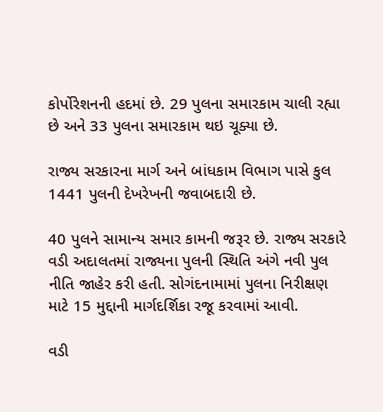કોર્પોરેશનની હદમાં છે. 29 પુલના સમારકામ ચાલી રહ્યા છે અને 33 પુલના સમારકામ થઇ ચૂક્યા છે.

રાજ્ય સરકારના માર્ગ અને બાંધકામ વિભાગ પાસે કુલ 1441 પુલની દેખરેખની જવાબદારી છે.

40 પુલને સામાન્ય સમાર કામની જરૂર છે. રાજ્ય સરકારે વડી અદાલતમાં રાજ્યના પુલની સ્થિતિ અંગે નવી પુલ નીતિ જાહેર કરી હતી. સોગંદનામામાં પુલના નિરીક્ષણ માટે 15 મુદ્દાની માર્ગદર્શિકા રજૂ કરવામાં આવી.

વડી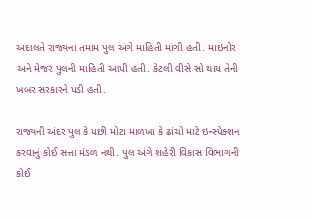અદાલતે રાજ્યના તમામ પુલ અંગે માહિતી માંગી હતી. માઇનોર અને મેજર પુલની માહિતી આપી હતી. કેટલી વીસે સો થાય તેની ખબર સરકારને પડી હતી.

રાજ્યની અંદર પુલ કે પછી મોટા માળખા કે ઢાંચો માટે ઇન્સ્પેક્શન કરવાનું કોઈ સત્તા મંડળ નથી. પુલ અંગે શહેરી વિકાસ વિભાગની કોઈ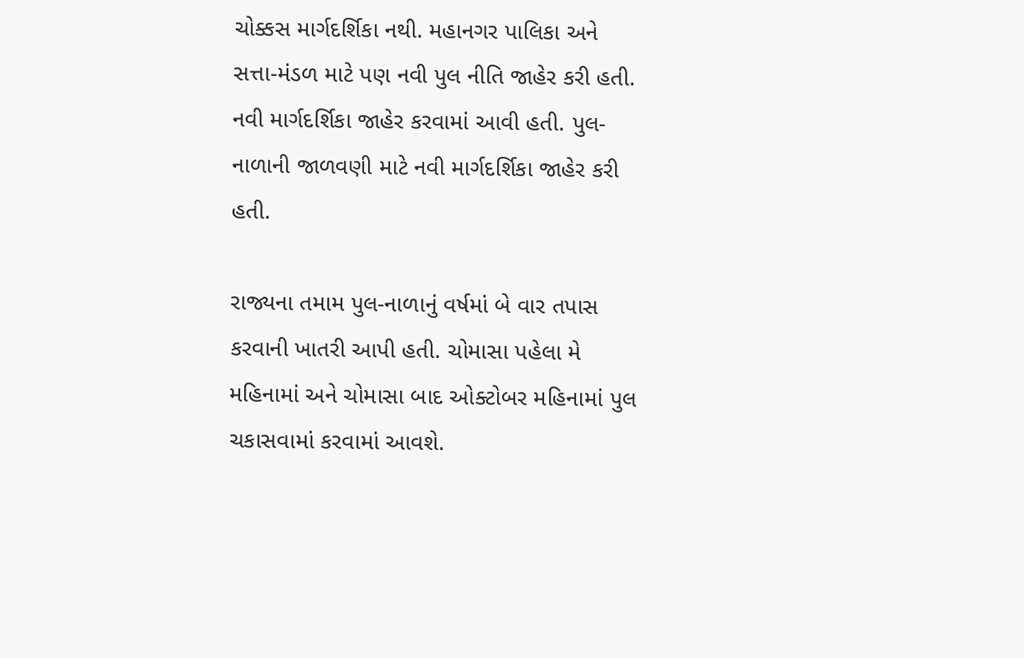ચોક્કસ માર્ગદર્શિકા નથી. મહાનગર પાલિકા અને સત્તા-મંડળ માટે પણ નવી પુલ નીતિ જાહેર કરી હતી. નવી માર્ગદર્શિકા જાહેર કરવામાં આવી હતી. પુલ-નાળાની જાળવણી માટે નવી માર્ગદર્શિકા જાહેર કરી હતી.

રાજ્યના તમામ પુલ-નાળાનું વર્ષમાં બે વાર તપાસ કરવાની ખાતરી આપી હતી. ચોમાસા પહેલા મે મહિનામાં અને ચોમાસા બાદ ઓક્ટોબર મહિનામાં પુલ ચકાસવામાં કરવામાં આવશે.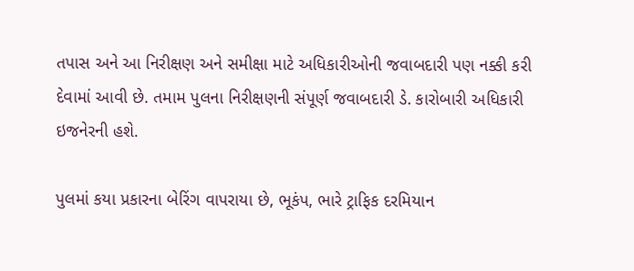તપાસ અને આ નિરીક્ષણ અને સમીક્ષા માટે અધિકારીઓની જવાબદારી પણ નક્કી કરી દેવામાં આવી છે. તમામ પુલના નિરીક્ષણની સંપૂર્ણ જવાબદારી ડે. કારોબારી અધિકારી ઇજનેરની હશે.

પુલમાં કયા પ્રકારના બેરિંગ વાપરાયા છે, ભૂકંપ, ભારે ટ્રાફિક દરમિયાન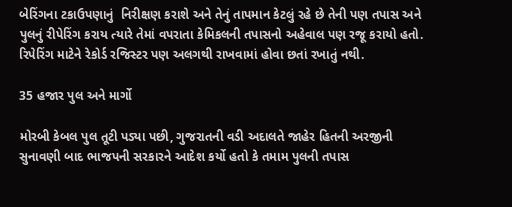બેરિંગના ટકાઉપણાનું  નિરીક્ષણ કરાશે અને તેનું તાપમાન કેટલું રહે છે તેની પણ તપાસ અને પુલનું રીપેરિંગ કરાય ત્યારે તેમાં વપરાતા કેમિકલની તપાસનો અહેવાલ પણ રજૂ કરાયો હતો. રિપેરિંગ માટેને રેકોર્ડ રજિસ્ટર પણ અલગથી રાખવામાં હોવા છતાં રખાતું નથી.

35 હજાર પુલ અને માર્ગો

મોરબી કેબલ પુલ તૂટી પડ્યા પછી, ગુજરાતની વડી અદાલતે જાહેર હિતની અરજીની સુનાવણી બાદ ભાજપની સરકારને આદેશ કર્યો હતો કે તમામ પુલની તપાસ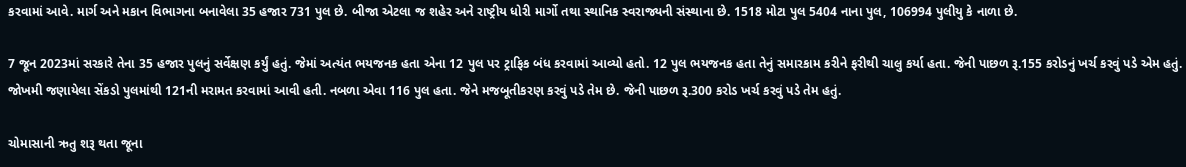કરવામાં આવે. માર્ગ અને મકાન વિભાગના બનાવેલા 35 હજાર 731 પુલ છે. બીજા એટલા જ શહેર અને રાષ્ટ્રીય ધોરી માર્ગો તથા સ્થાનિક સ્વરાજ્યની સંસ્થાના છે. 1518 મોટા પુલ 5404 નાના પુલ, 106994 પુલીયુ કે નાળા છે.

7 જૂન 2023માં સરકારે તેના 35 હજાર પુલનું સર્વેક્ષણ કર્યું હતું. જેમાં અત્યંત ભયજનક હતા એના 12 પુલ પર ટ્રાફિક બંધ કરવામાં આવ્યો હતો. 12 પુલ ભયજનક હતા તેનું સમારકામ કરીને ફરીથી ચાલુ કર્યા હતા. જેની પાછળ રૂ.155 કરોડનું ખર્ચ કરવું પડે એમ હતું. જોખમી જણાયેલા સેંકડો પુલમાંથી 121ની મરામત કરવામાં આવી હતી. નબળા એવા 116 પુલ હતા. જેને મજબૂતીકરણ કરવું પડે તેમ છે. જેની પાછળ રૂ.300 કરોડ ખર્ચ કરવું પડે તેમ હતું.

ચોમાસાની ઋતુ શરૂ થતા જૂના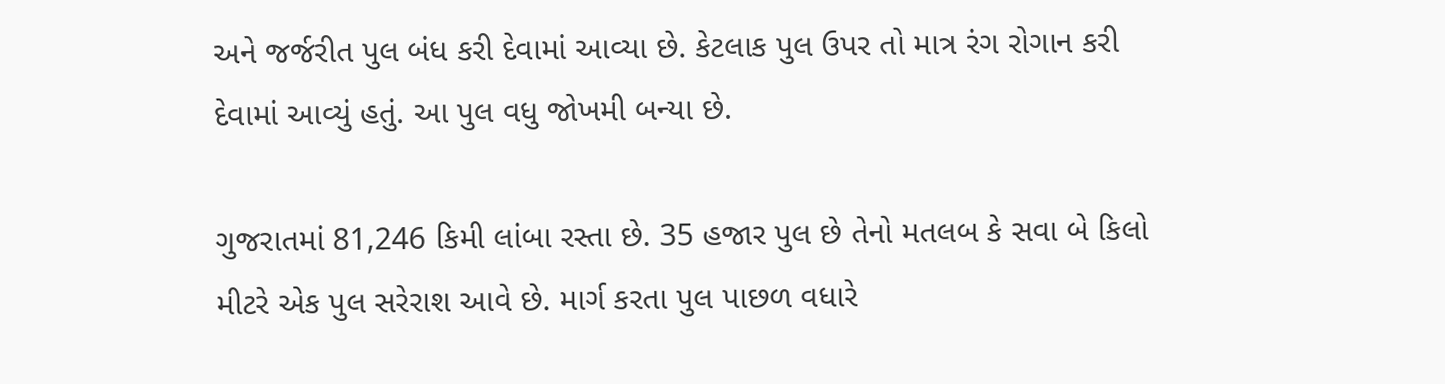અને જર્જરીત પુલ બંધ કરી દેવામાં આવ્યા છે. કેટલાક પુલ ઉપર તો માત્ર રંગ રોગાન કરી દેવામાં આવ્યું હતું. આ પુલ વધુ જોખમી બન્યા છે.

ગુજરાતમાં 81,246 કિમી લાંબા રસ્તા છે. 35 હજાર પુલ છે તેનો મતલબ કે સવા બે કિલો મીટરે એક પુલ સરેરાશ આવે છે. માર્ગ કરતા પુલ પાછળ વધારે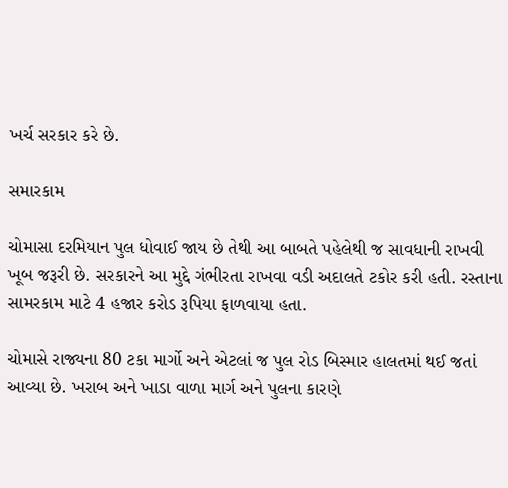ખર્ચ સરકાર કરે છે.

સમારકામ

ચોમાસા દરમિયાન પુલ ધોવાઈ જાય છે તેથી આ બાબતે પહેલેથી જ સાવધાની રાખવી ખૂબ જરૂરી છે. સરકારને આ મુદ્દે ગંભીરતા રાખવા વડી અદાલતે ટકોર કરી હતી. રસ્તાના સામરકામ માટે 4 હજાર કરોડ રૂપિયા ફાળવાયા હતા.

ચોમાસે રાજ્યના 80 ટકા માર્ગો અને એટલાં જ પુલ રોડ બિસ્માર હાલતમાં થઈ જતાં આવ્યા છે. ખરાબ અને ખાડા વાળા માર્ગ અને પુલના કારણે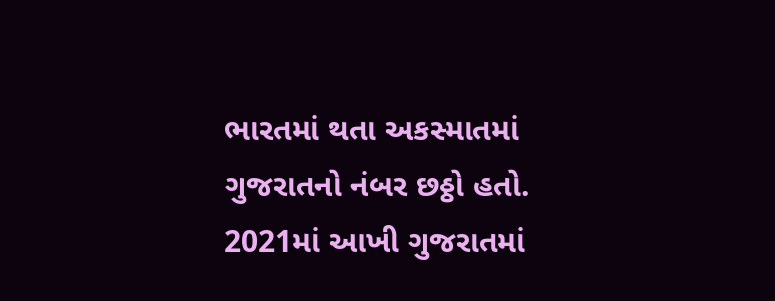ભારતમાં થતા અકસ્માતમાં ગુજરાતનો નંબર છઠ્ઠો હતો. 2021માં આખી ગુજરાતમાં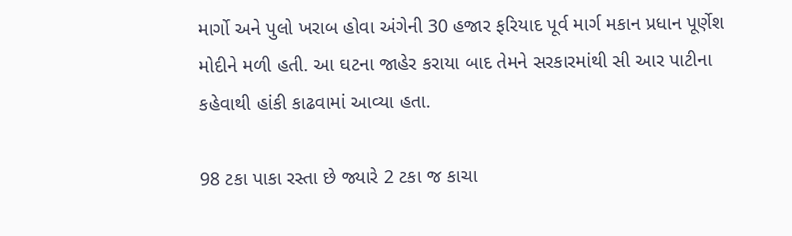માર્ગો અને પુલો ખરાબ હોવા અંગેની 30 હજાર ફરિયાદ પૂર્વ માર્ગ મકાન પ્રધાન પૂર્ણેશ મોદીને મળી હતી. આ ઘટના જાહેર કરાયા બાદ તેમને સરકારમાંથી સી આર પાટીના કહેવાથી હાંકી કાઢવામાં આવ્યા હતા.

98 ટકા પાકા રસ્તા છે જ્યારે 2 ટકા જ કાચા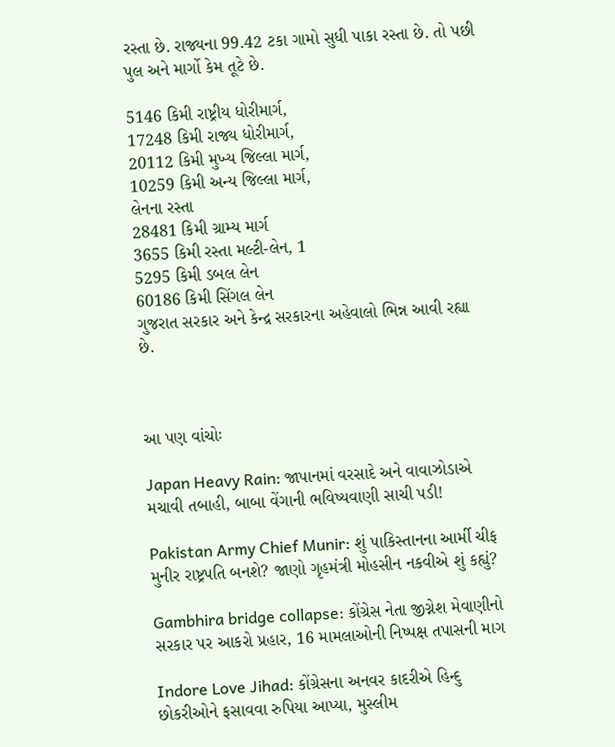રસ્તા છે. રાજ્યના 99.42 ટકા ગામો સુધી પાકા રસ્તા છે. તો પછી પુલ અને માર્ગો કેમ તૂટે છે.

5146 કિમી રાષ્ટ્રીય ધોરીમાર્ગ,
17248 કિમી રાજ્ય ધોરીમાર્ગ,
20112 કિમી મુખ્ય જિલ્લા માર્ગ,
10259 કિમી અન્ય જિલ્લા માર્ગ,
લેનના રસ્તા
28481 કિમી ગ્રામ્ય માર્ગ
3655 કિમી રસ્તા મલ્ટી-લેન, 1
5295 કિમી ડબલ લેન
60186 કિમી સિંગલ લેન
ગુજરાત સરકાર અને કેન્દ્ર સરકારના અહેવાલો ભિન્ન આવી રહ્યા છે.



આ પણ વાંચોઃ

Japan Heavy Rain: જાપાનમાં વરસાદે અને વાવાઝોડાએ મચાવી તબાહી, બાબા વેંગાની ભવિષ્યવાણી સાચી પડી!

Pakistan Army Chief Munir: શું પાકિસ્તાનના આર્મી ચીફ મુનીર રાષ્ટ્રપતિ બનશે? જાણો ગૃહમંત્રી મોહસીન નકવીએ શું કહ્યું?

Gambhira bridge collapse: કોંગ્રેસ નેતા જીગ્નેશ મેવાણીનો સરકાર પર આકરો પ્રહાર, 16 મામલાઓની નિષ્પક્ષ તપાસની માગ

Indore Love Jihad: કોંગ્રેસના અનવર કાદરીએ હિન્દુ છોકરીઓને ફસાવવા રુપિયા આપ્યા, મુસ્લીમ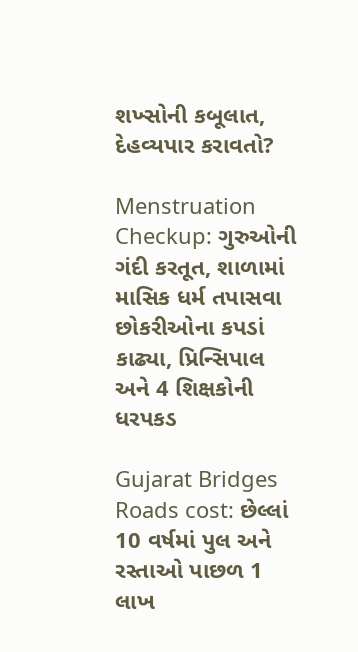શખ્સોની કબૂલાત, દેહવ્યપાર કરાવતો?

Menstruation Checkup: ગુરુઓની ગંદી કરતૂત, શાળામાં માસિક ધર્મ તપાસવા છોકરીઓના કપડાં કાઢ્યા, પ્રિન્સિપાલ અને 4 શિક્ષકોની ધરપકડ

Gujarat Bridges Roads cost: છેલ્લાં 10 વર્ષમાં પુલ અને રસ્તાઓ પાછળ 1 લાખ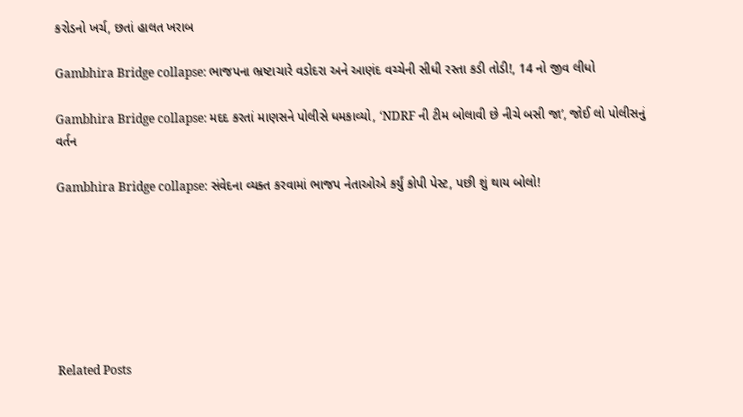કરોડનો ખર્ચ, છતાં હાલત ખરાબ

Gambhira Bridge collapse: ભાજપના ભ્રષ્ટાચારે વડોદરા અને આણંદ વચ્ચેની સીધી રસ્તા કડી તોડી!, 14 નો જીવ લીધો

Gambhira Bridge collapse: મદદ કરતાં માણસને પોલીસે ધમકાવ્યો, ‘NDRF ની ટીમ બોલાવી છે નીચે બસી જા’, જોઈ લો પોલીસનું વર્તન

Gambhira Bridge collapse: સંવેદના વ્યક્ત કરવામાં ભાજપ નેતાઓએ કર્યું કોપી પેસ્ટ, પછી શું થાય બોલો!







Related Posts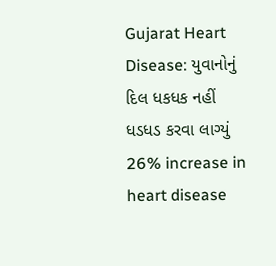Gujarat Heart Disease: યુવાનોનું દિલ ધકધક નહીં ધડધડ કરવા લાગ્યું 26% increase in heart disease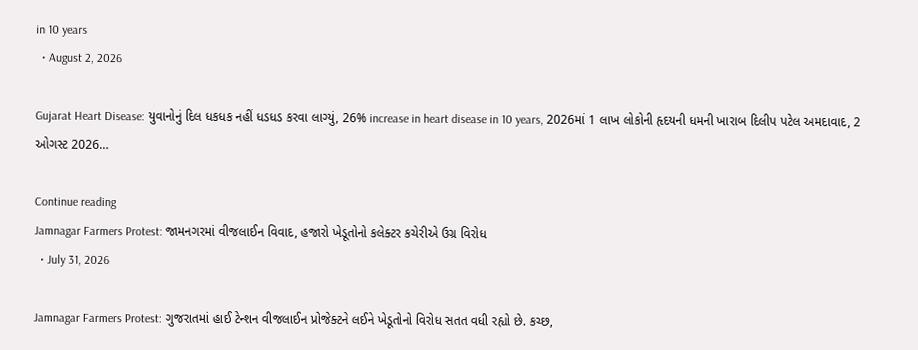in 10 years
  • August 2, 2026

Gujarat Heart Disease: યુવાનોનું દિલ ધકધક નહીં ધડધડ કરવા લાગ્યું, 26% increase in heart disease in 10 years, 2026માં 1 લાખ લોકોની હૃદયની ધમની ખારાબ દિલીપ પટેલ અમદાવાદ, 2 ઓગસ્ટ 2026…

Continue reading
Jamnagar Farmers Protest: જામનગરમાં વીજલાઈન વિવાદ, હજારો ખેડૂતોનો કલેક્ટર કચેરીએ ઉગ્ર વિરોધ
  • July 31, 2026

Jamnagar Farmers Protest: ગુજરાતમાં હાઈ ટેન્શન વીજલાઈન પ્રોજેક્ટને લઈને ખેડૂતોનો વિરોધ સતત વધી રહ્યો છે. કચ્છ,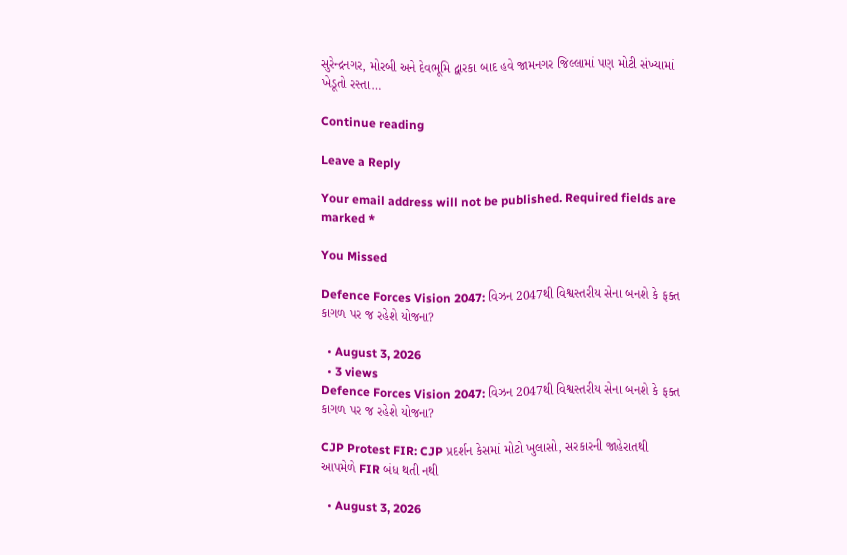સુરેન્દ્રનગર, મોરબી અને દેવભૂમિ દ્વારકા બાદ હવે જામનગર જિલ્લામાં પણ મોટી સંખ્યામાં ખેડૂતો રસ્તા…

Continue reading

Leave a Reply

Your email address will not be published. Required fields are marked *

You Missed

Defence Forces Vision 2047: વિઝન 2047થી વિશ્વસ્તરીય સેના બનશે કે ફક્ત કાગળ પર જ રહેશે યોજના?

  • August 3, 2026
  • 3 views
Defence Forces Vision 2047: વિઝન 2047થી વિશ્વસ્તરીય સેના બનશે કે ફક્ત કાગળ પર જ રહેશે યોજના?

CJP Protest FIR: CJP પ્રદર્શન કેસમાં મોટો ખુલાસો, સરકારની જાહેરાતથી આપમેળે FIR બંધ થતી નથી

  • August 3, 2026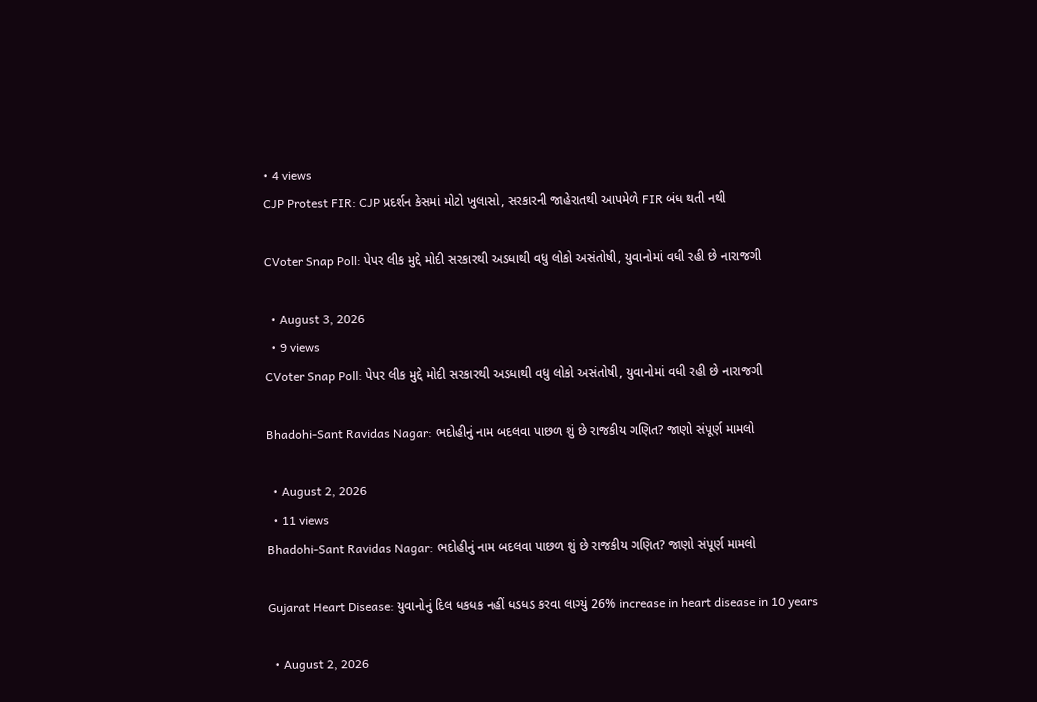• 4 views
CJP Protest FIR: CJP પ્રદર્શન કેસમાં મોટો ખુલાસો, સરકારની જાહેરાતથી આપમેળે FIR બંધ થતી નથી

CVoter Snap Poll: પેપર લીક મુદ્દે મોદી સરકારથી અડધાથી વધુ લોકો અસંતોષી, યુવાનોમાં વધી રહી છે નારાજગી

  • August 3, 2026
  • 9 views
CVoter Snap Poll: પેપર લીક મુદ્દે મોદી સરકારથી અડધાથી વધુ લોકો અસંતોષી, યુવાનોમાં વધી રહી છે નારાજગી

Bhadohi-Sant Ravidas Nagar: ભદોહીનું નામ બદલવા પાછળ શું છે રાજકીય ગણિત? જાણો સંપૂર્ણ મામલો

  • August 2, 2026
  • 11 views
Bhadohi-Sant Ravidas Nagar: ભદોહીનું નામ બદલવા પાછળ શું છે રાજકીય ગણિત? જાણો સંપૂર્ણ મામલો

Gujarat Heart Disease: યુવાનોનું દિલ ધકધક નહીં ધડધડ કરવા લાગ્યું 26% increase in heart disease in 10 years

  • August 2, 2026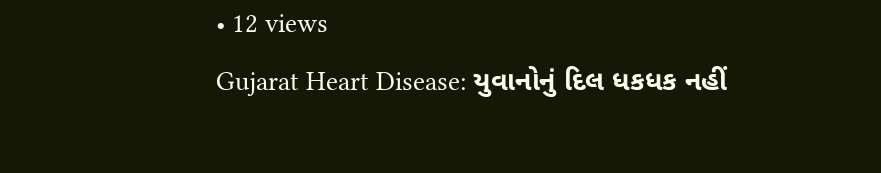• 12 views
Gujarat Heart Disease: યુવાનોનું દિલ ધકધક નહીં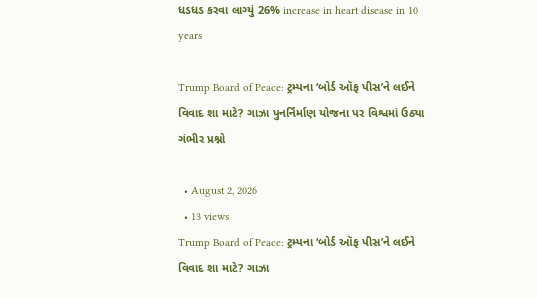ધડધડ કરવા લાગ્યું 26% increase in heart disease in 10 years

Trump Board of Peace: ટ્રમ્પના ‘બોર્ડ ઑફ પીસ’ને લઈને વિવાદ શા માટે? ગાઝા પુનર્નિર્માણ યોજના પર વિશ્વમાં ઉઠ્યા ગંભીર પ્રશ્નો

  • August 2, 2026
  • 13 views
Trump Board of Peace: ટ્રમ્પના ‘બોર્ડ ઑફ પીસ’ને લઈને વિવાદ શા માટે? ગાઝા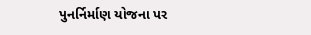પુનર્નિર્માણ યોજના પર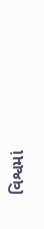વિશ્વમાં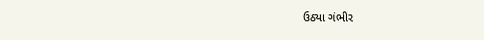ઉઠ્યા ગંભીર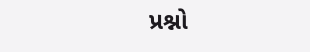પ્રશ્નો